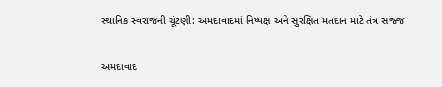સ્થાનિક સ્વરાજની ચૂંટણી: અમદાવાદમાં નિષ્પક્ષ અને સુરક્ષિત મતદાન માટે તંત્ર સજ્જ

અમદાવાદ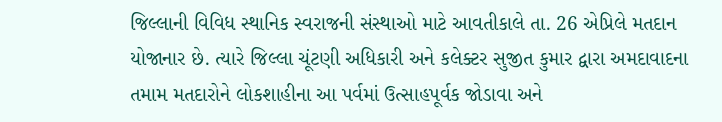જિલ્લાની વિવિધ સ્થાનિક સ્વરાજની સંસ્થાઓ માટે આવતીકાલે તા. 26 એપ્રિલે મતદાન યોજાનાર છે. ત્યારે જિલ્લા ચૂંટણી અધિકારી અને કલેક્ટર સુજીત કુમાર દ્વારા અમદાવાદના તમામ મતદારોને લોકશાહીના આ પર્વમાં ઉત્સાહપૂર્વક જોડાવા અને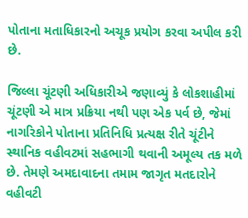પોતાના મતાધિકારનો અચૂક પ્રયોગ કરવા અપીલ કરી છે.

જિલ્લા ચૂંટણી અધિકારીએ જણાવ્યું કે લોકશાહીમાં ચૂંટણી એ માત્ર પ્રક્રિયા નથી પણ એક પર્વ છે, જેમાં નાગરિકોને પોતાના પ્રતિનિધિ પ્રત્યક્ષ રીતે ચૂંટીને સ્થાનિક વહીવટમાં સહભાગી થવાની અમૂલ્ય તક મળે છે. તેમણે અમદાવાદના તમામ જાગૃત મતદારોને વહીવટી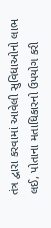તંત્ર દ્વારા કરવામાં આવેલી સુવિધાઓનો લાભ લઈ, પોતાના મતાધિકારનો ઉપયોગ કરી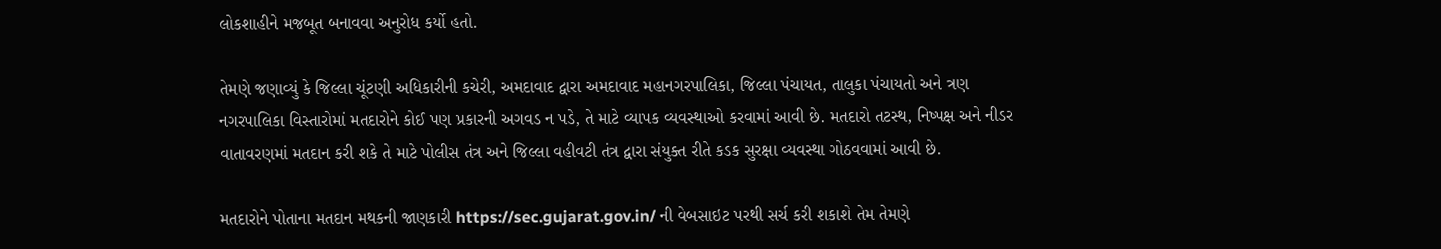લોકશાહીને મજબૂત બનાવવા અનુરોધ કર્યો હતો.

તેમણે જણાવ્યું કે જિલ્લા ચૂંટણી અધિકારીની કચેરી, અમદાવાદ દ્વારા અમદાવાદ મહાનગરપાલિકા, જિલ્લા પંચાયત, તાલુકા પંચાયતો અને ત્રણ નગરપાલિકા વિસ્તારોમાં મતદારોને કોઈ પણ પ્રકારની અગવડ ન પડે, તે માટે વ્યાપક વ્યવસ્થાઓ કરવામાં આવી છે. મતદારો તટસ્થ, નિષ્પક્ષ અને નીડર વાતાવરણમાં મતદાન કરી શકે તે માટે પોલીસ તંત્ર અને જિલ્લા વહીવટી તંત્ર દ્વારા સંયુક્ત રીતે કડક સુરક્ષા વ્યવસ્થા ગોઠવવામાં આવી છે.

મતદારોને પોતાના મતદાન મથકની જાણકારી https://sec.gujarat.gov.in/ ની વેબસાઇટ પરથી સર્ચ કરી શકાશે તેમ તેમણે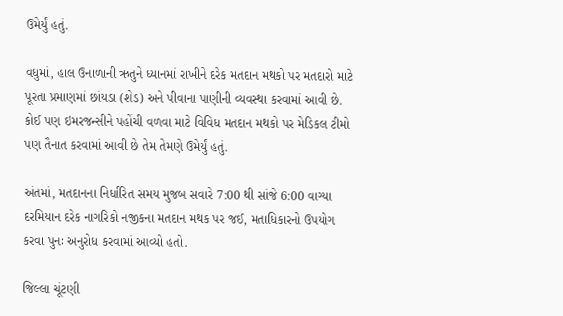ઉમેર્યું હતું.

વધુમાં, હાલ ઉનાળાની ઋતુને ધ્યાનમાં રાખીને દરેક મતદાન મથકો પર મતદારો માટે પૂરતા પ્રમાણમાં છાંયડા (શેડ) અને પીવાના પાણીની વ્યવસ્થા કરવામાં આવી છે. કોઈ પણ ઇમરજન્સીને પહોંચી વળવા માટે વિવિધ મતદાન મથકો પર મેડિકલ ટીમો પણ તૈનાત કરવામાં આવી છે તેમ તેમણે ઉમેર્યું હતું.

અંતમાં, મતદાનના નિર્ધારિત સમય મુજબ સવારે 7:00 થી સાંજે 6:00 વાગ્યા દરમિયાન દરેક નાગરિકો નજીકના મતદાન મથક પર જઈ, મતાધિકારનો ઉપયોગ કરવા પુનઃ અનુરોધ કરવામાં આવ્યો હતો.

જિલ્લા ચૂંટણી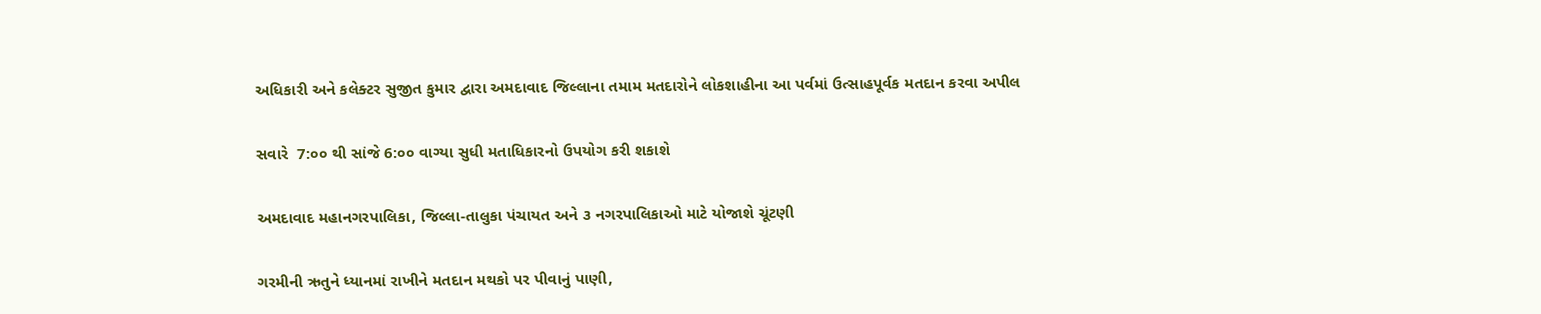અધિકારી અને કલેક્ટર સુજીત કુમાર દ્વારા અમદાવાદ જિલ્લાના તમામ મતદારોને લોકશાહીના આ પર્વમાં ઉત્સાહપૂર્વક મતદાન કરવા અપીલ

સવારે  7:૦૦ થી સાંજે 6:૦૦ વાગ્યા સુધી મતાધિકારનો ઉપયોગ કરી શકાશે

અમદાવાદ મહાનગરપાલિકા, જિલ્લા-તાલુકા પંચાયત અને ૩ નગરપાલિકાઓ માટે યોજાશે ચૂંટણી

ગરમીની ઋતુને ધ્યાનમાં રાખીને મતદાન મથકો પર પીવાનું પાણી,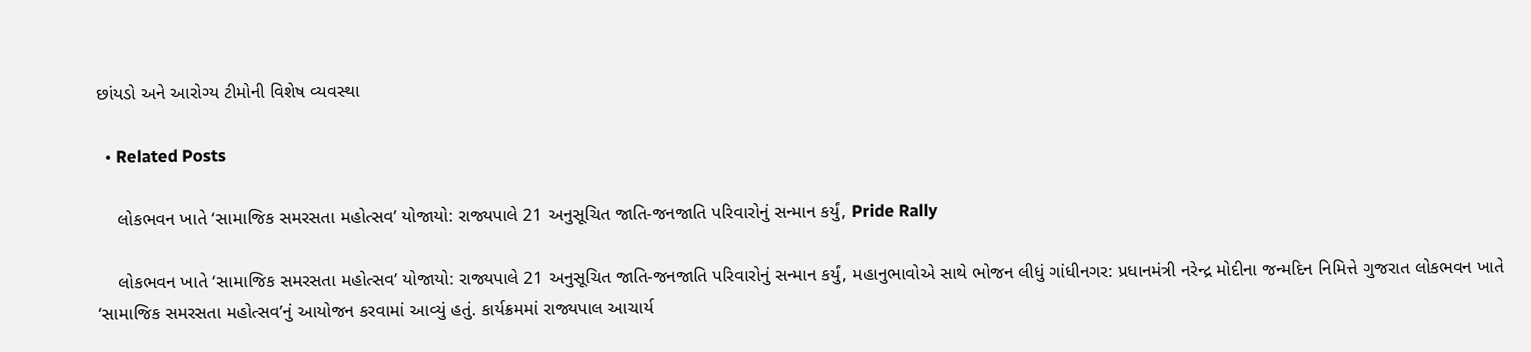છાંયડો અને આરોગ્ય ટીમોની વિશેષ વ્યવસ્થા

  • Related Posts

    લોકભવન ખાતે ‘સામાજિક સમરસતા મહોત્સવ’ યોજાયો: રાજ્યપાલે 21 અનુસૂચિત જાતિ-જનજાતિ પરિવારોનું સન્માન કર્યું, Pride Rally

    લોકભવન ખાતે ‘સામાજિક સમરસતા મહોત્સવ’ યોજાયો: રાજ્યપાલે 21 અનુસૂચિત જાતિ-જનજાતિ પરિવારોનું સન્માન કર્યું, મહાનુભાવોએ સાથે ભોજન લીધું ગાંધીનગર: પ્રધાનમંત્રી નરેન્દ્ર મોદીના જન્મદિન નિમિત્તે ગુજરાત લોકભવન ખાતે ‘સામાજિક સમરસતા મહોત્સવ’નું આયોજન કરવામાં આવ્યું હતું. કાર્યક્રમમાં રાજ્યપાલ આચાર્ય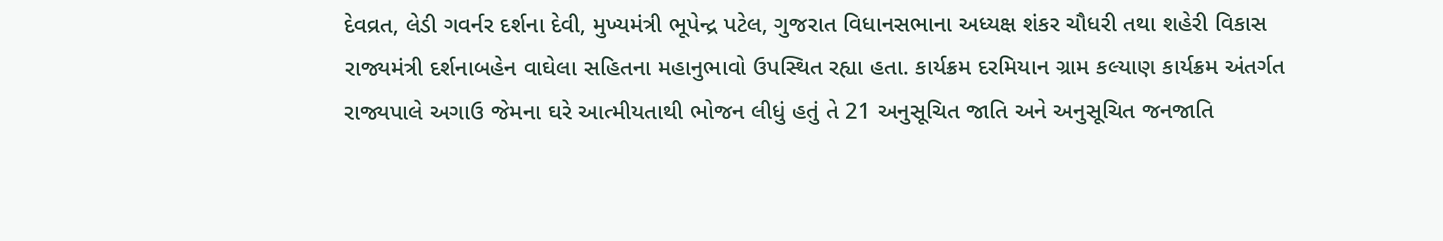દેવવ્રત, લેડી ગવર્નર દર્શના દેવી, મુખ્યમંત્રી ભૂપેન્દ્ર પટેલ, ગુજરાત વિધાનસભાના અધ્યક્ષ શંકર ચૌધરી તથા શહેરી વિકાસ રાજ્યમંત્રી દર્શનાબહેન વાઘેલા સહિતના મહાનુભાવો ઉપસ્થિત રહ્યા હતા. કાર્યક્રમ દરમિયાન ગ્રામ કલ્યાણ કાર્યક્રમ અંતર્ગત રાજ્યપાલે અગાઉ જેમના ઘરે આત્મીયતાથી ભોજન લીધું હતું તે 21 અનુસૂચિત જાતિ અને અનુસૂચિત જનજાતિ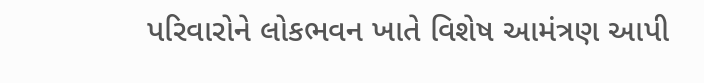પરિવારોને લોકભવન ખાતે વિશેષ આમંત્રણ આપી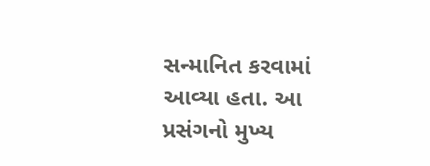સન્માનિત કરવામાં આવ્યા હતા. આ પ્રસંગનો મુખ્ય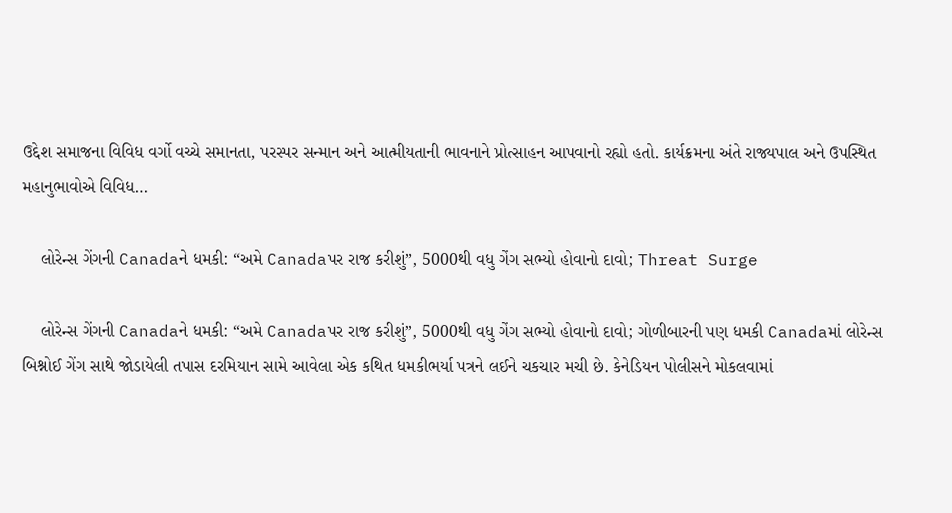ઉદ્દેશ સમાજના વિવિધ વર્ગો વચ્ચે સમાનતા, પરસ્પર સન્માન અને આત્મીયતાની ભાવનાને પ્રોત્સાહન આપવાનો રહ્યો હતો. કાર્યક્રમના અંતે રાજ્યપાલ અને ઉપસ્થિત મહાનુભાવોએ વિવિધ…

    લોરેન્સ ગેંગની Canadaને ધમકી: “અમે Canadaપર રાજ કરીશું”, 5000થી વધુ ગેંગ સભ્યો હોવાનો દાવો; Threat Surge

    લોરેન્સ ગેંગની Canadaને ધમકી: “અમે Canadaપર રાજ કરીશું”, 5000થી વધુ ગેંગ સભ્યો હોવાનો દાવો; ગોળીબારની પણ ધમકી Canadaમાં લોરેન્સ બિશ્નોઈ ગેંગ સાથે જોડાયેલી તપાસ દરમિયાન સામે આવેલા એક કથિત ધમકીભર્યા પત્રને લઈને ચકચાર મચી છે. કેનેડિયન પોલીસને મોકલવામાં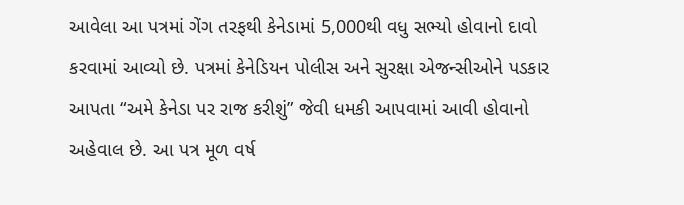આવેલા આ પત્રમાં ગેંગ તરફથી કેનેડામાં 5,000થી વધુ સભ્યો હોવાનો દાવો કરવામાં આવ્યો છે. પત્રમાં કેનેડિયન પોલીસ અને સુરક્ષા એજન્સીઓને પડકાર આપતા “અમે કેનેડા પર રાજ કરીશું” જેવી ધમકી આપવામાં આવી હોવાનો અહેવાલ છે. આ પત્ર મૂળ વર્ષ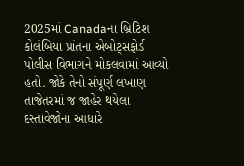2025માં Canadaના બ્રિટિશ કોલંબિયા પ્રાંતના એબોટ્સફોર્ડ પોલીસ વિભાગને મોકલવામાં આવ્યો હતો. જોકે તેનો સંપૂર્ણ લખાણ તાજેતરમાં જ જાહેર થયેલા દસ્તાવેજોના આધારે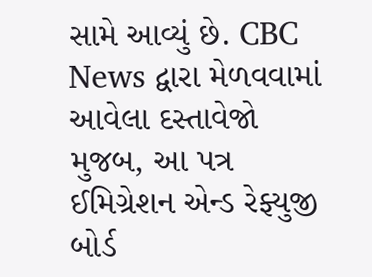સામે આવ્યું છે. CBC News દ્વારા મેળવવામાં આવેલા દસ્તાવેજો મુજબ, આ પત્ર ઈમિગ્રેશન એન્ડ રેફ્યુજી બોર્ડ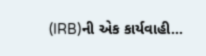(IRB)ની એક કાર્યવાહી…